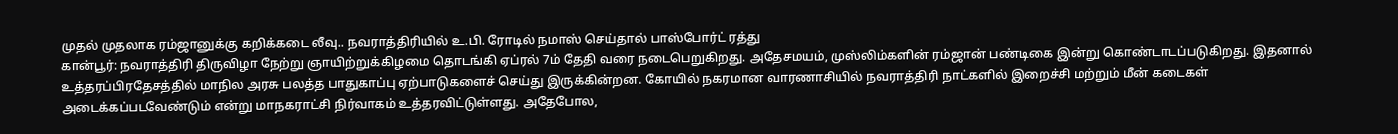முதல் முதலாக ரம்ஜானுக்கு கறிக்கடை லீவு.. நவராத்திரியில் உ.பி. ரோடில் நமாஸ் செய்தால் பாஸ்போர்ட் ரத்து
கான்பூர்: நவராத்திரி திருவிழா நேற்று ஞாயிற்றுக்கிழமை தொடங்கி ஏப்ரல் 7ம் தேதி வரை நடைபெறுகிறது. அதேசமயம், முஸ்லிம்களின் ரம்ஜான் பண்டிகை இன்று கொண்டாடப்படுகிறது. இதனால் உத்தரப்பிரதேசத்தில் மாநில அரசு பலத்த பாதுகாப்பு ஏற்பாடுகளைச் செய்து இருக்கின்றன. கோயில் நகரமான வாரணாசியில் நவராத்திரி நாட்களில் இறைச்சி மற்றும் மீன் கடைகள் அடைக்கப்படவேண்டும் என்று மாநகராட்சி நிர்வாகம் உத்தரவிட்டுள்ளது. அதேபோல,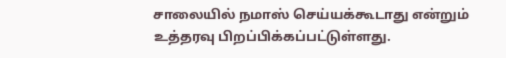சாலையில் நமாஸ் செய்யக்கூடாது என்றும் உத்தரவு பிறப்பிக்கப்பட்டுள்ளது.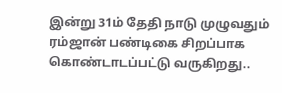இன்று 31ம் தேதி நாடு முழுவதும் ரம்ஜான் பண்டிகை சிறப்பாக கொண்டாடப்பட்டு வருகிறது..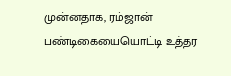முன்னதாக, ரம்ஜான் பண்டிகையையொட்டி உத்தர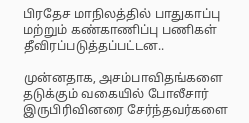பிரதேச மாநிலத்தில் பாதுகாப்பு மற்றும் கண்காணிப்பு பணிகள் தீவிரப்படுத்தப்பட்டன..

முன்னதாக, அசம்பாவிதங்களை தடுக்கும் வகையில் போலீசார் இருபிரிவினரை சேர்ந்தவர்களை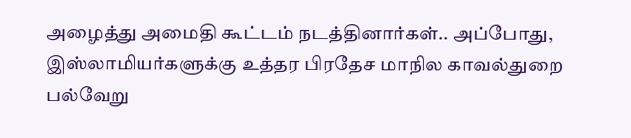அழைத்து அமைதி கூட்டம் நடத்தினார்கள்.. அப்போது, இஸ்லாமியர்களுக்கு உத்தர பிரதேச மாநில காவல்துறை பல்வேறு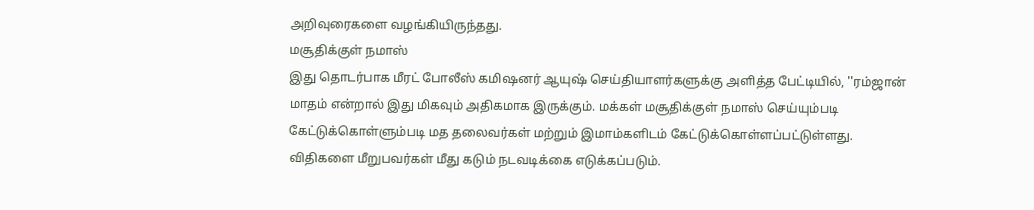அறிவுரைகளை வழங்கியிருந்தது.
மசூதிக்குள் நமாஸ்
இது தொடர்பாக மீரட் போலீஸ் கமிஷனர் ஆயுஷ் செய்தியாளர்களுக்கு அளித்த பேட்டியில், ''ரம்ஜான் மாதம் என்றால் இது மிகவும் அதிகமாக இருக்கும். மக்கள் மசூதிக்குள் நமாஸ் செய்யும்படி கேட்டுக்கொள்ளும்படி மத தலைவர்கள் மற்றும் இமாம்களிடம் கேட்டுக்கொள்ளப்பட்டுள்ளது. விதிகளை மீறுபவர்கள் மீது கடும் நடவடிக்கை எடுக்கப்படும்.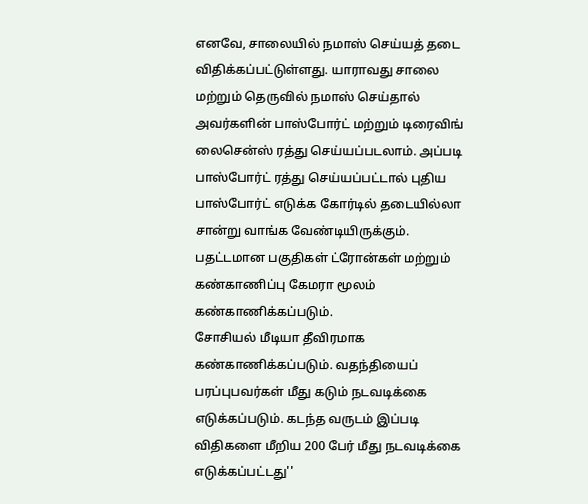எனவே, சாலையில் நமாஸ் செய்யத் தடை விதிக்கப்பட்டுள்ளது. யாராவது சாலை மற்றும் தெருவில் நமாஸ் செய்தால் அவர்களின் பாஸ்போர்ட் மற்றும் டிரைவிங் லைசென்ஸ் ரத்து செய்யப்படலாம். அப்படி பாஸ்போர்ட் ரத்து செய்யப்பட்டால் புதிய பாஸ்போர்ட் எடுக்க கோர்டில் தடையில்லா சான்று வாங்க வேண்டியிருக்கும். பதட்டமான பகுதிகள் ட்ரோன்கள் மற்றும் கண்காணிப்பு கேமரா மூலம் கண்காணிக்கப்படும்.
சோசியல் மீடியா தீவிரமாக கண்காணிக்கப்படும். வதந்தியைப் பரப்புபவர்கள் மீது கடும் நடவடிக்கை எடுக்கப்படும். கடந்த வருடம் இப்படி விதிகளை மீறிய 200 பேர் மீது நடவடிக்கை எடுக்கப்பட்டது''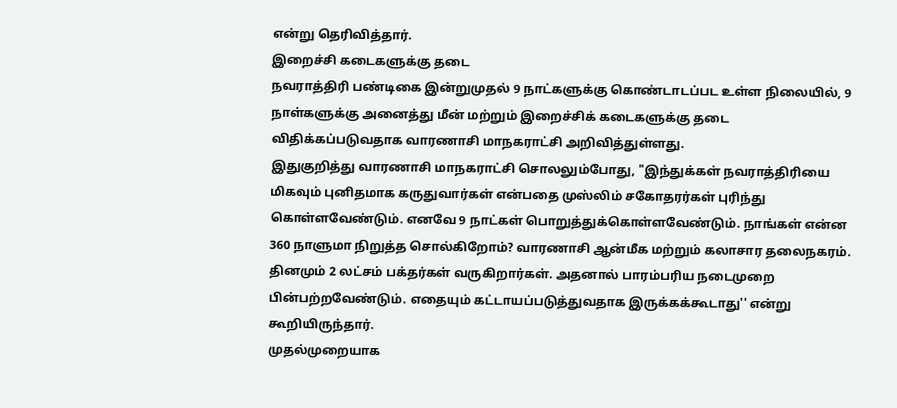என்று தெரிவித்தார்.
இறைச்சி கடைகளுக்கு தடை
நவராத்திரி பண்டிகை இன்றுமுதல் 9 நாட்களுக்கு கொண்டாடப்பட உள்ள நிலையில், 9 நாள்களுக்கு அனைத்து மீன் மற்றும் இறைச்சிக் கடைகளுக்கு தடை விதிக்கப்படுவதாக வாரணாசி மாநகராட்சி அறிவித்துள்ளது.
இதுகுறித்து வாரணாசி மாநகராட்சி சொலலும்போது, "இந்துக்கள் நவராத்திரியை மிகவும் புனிதமாக கருதுவார்கள் என்பதை முஸ்லிம் சகோதரர்கள் புரிந்து கொள்ளவேண்டும். எனவே 9 நாட்கள் பொறுத்துக்கொள்ளவேண்டும். நாங்கள் என்ன 360 நாளுமா நிறுத்த சொல்கிறோம்? வாரணாசி ஆன்மீக மற்றும் கலாசார தலைநகரம். தினமும் 2 லட்சம் பக்தர்கள் வருகிறார்கள். அதனால் பாரம்பரிய நடைமுறை பின்பற்றவேண்டும். எதையும் கட்டாயப்படுத்துவதாக இருக்கக்கூடாது'' என்று கூறியிருந்தார்.
முதல்முறையாக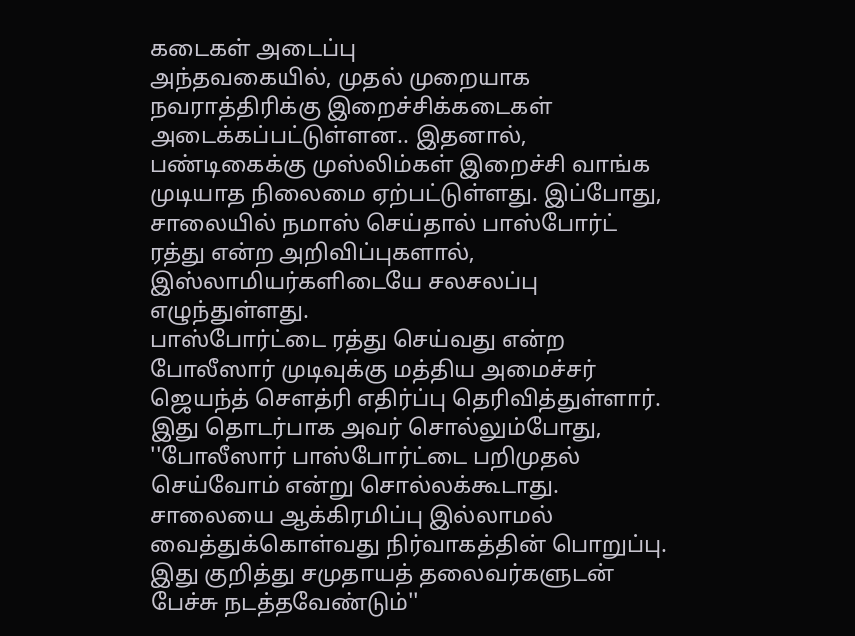கடைகள் அடைப்பு
அந்தவகையில், முதல் முறையாக நவராத்திரிக்கு இறைச்சிக்கடைகள் அடைக்கப்பட்டுள்ளன.. இதனால், பண்டிகைக்கு முஸ்லிம்கள் இறைச்சி வாங்க முடியாத நிலைமை ஏற்பட்டுள்ளது. இப்போது, சாலையில் நமாஸ் செய்தால் பாஸ்போர்ட் ரத்து என்ற அறிவிப்புகளால், இஸ்லாமியர்களிடையே சலசலப்பு எழுந்துள்ளது.
பாஸ்போர்ட்டை ரத்து செய்வது என்ற போலீஸார் முடிவுக்கு மத்திய அமைச்சர் ஜெயந்த் செளத்ரி எதிர்ப்பு தெரிவித்துள்ளார். இது தொடர்பாக அவர் சொல்லும்போது, ''போலீஸார் பாஸ்போர்ட்டை பறிமுதல் செய்வோம் என்று சொல்லக்கூடாது. சாலையை ஆக்கிரமிப்பு இல்லாமல் வைத்துக்கொள்வது நிர்வாகத்தின் பொறுப்பு. இது குறித்து சமுதாயத் தலைவர்களுடன் பேச்சு நடத்தவேண்டும்''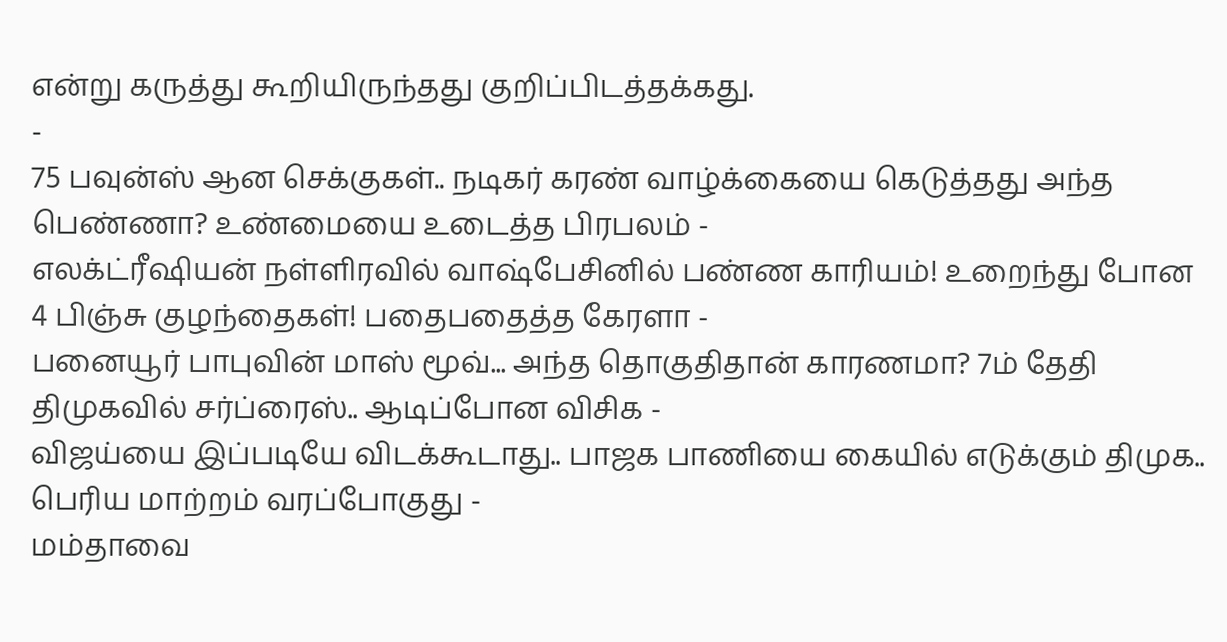என்று கருத்து கூறியிருந்தது குறிப்பிடத்தக்கது.
-
75 பவுன்ஸ் ஆன செக்குகள்.. நடிகர் கரண் வாழ்க்கையை கெடுத்தது அந்த பெண்ணா? உண்மையை உடைத்த பிரபலம் -
எலக்ட்ரீஷியன் நள்ளிரவில் வாஷ்பேசினில் பண்ண காரியம்! உறைந்து போன 4 பிஞ்சு குழந்தைகள்! பதைபதைத்த கேரளா -
பனையூர் பாபுவின் மாஸ் மூவ்... அந்த தொகுதிதான் காரணமா? 7ம் தேதி திமுகவில் சர்ப்ரைஸ்.. ஆடிப்போன விசிக -
விஜய்யை இப்படியே விடக்கூடாது.. பாஜக பாணியை கையில் எடுக்கும் திமுக.. பெரிய மாற்றம் வரப்போகுது -
மம்தாவை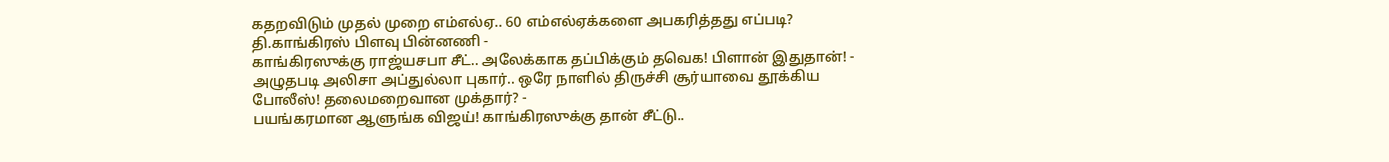கதறவிடும் முதல் முறை எம்எல்ஏ.. 60 எம்எல்ஏக்களை அபகரித்தது எப்படி? தி.காங்கிரஸ் பிளவு பின்னணி -
காங்கிரஸுக்கு ராஜ்யசபா சீட்.. அலேக்காக தப்பிக்கும் தவெக! பிளான் இதுதான்! -
அழுதபடி அலிசா அப்துல்லா புகார்.. ஒரே நாளில் திருச்சி சூர்யாவை தூக்கிய போலீஸ்! தலைமறைவான முக்தார்? -
பயங்கரமான ஆளுங்க விஜய்! காங்கிரஸுக்கு தான் சீட்டு..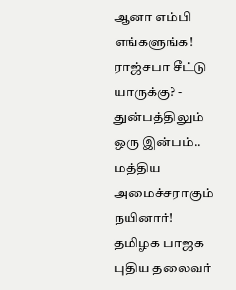ஆனா எம்பி எங்களுங்க! ராஜ்சபா சீட்டு யாருக்கு? -
துன்பத்திலும் ஒரு இன்பம்.. மத்திய அமைச்சராகும் நயினார்! தமிழக பாஜக புதிய தலைவர்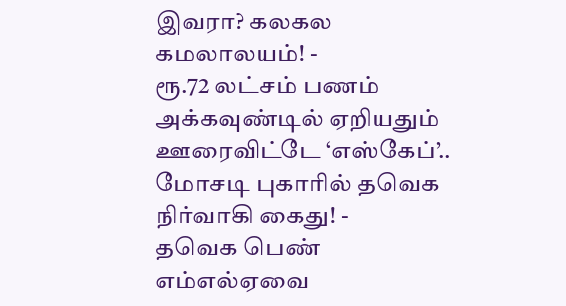இவரா? கலகல கமலாலயம்! -
ரூ.72 லட்சம் பணம் அக்கவுண்டில் ஏறியதும் ஊரைவிட்டே ‘எஸ்கேப்’.. மோசடி புகாரில் தவெக நிர்வாகி கைது! -
தவெக பெண் எம்எல்ஏவை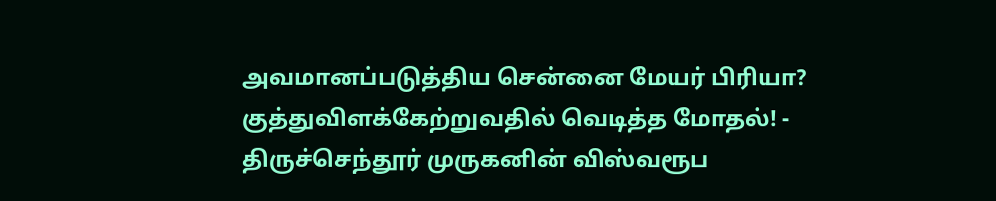அவமானப்படுத்திய சென்னை மேயர் பிரியா? குத்துவிளக்கேற்றுவதில் வெடித்த மோதல்! -
திருச்செந்தூர் முருகனின் விஸ்வரூப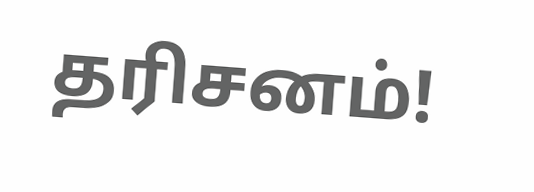தரிசனம்!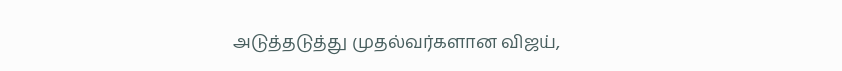அடுத்தடுத்து முதல்வர்களான விஜய்,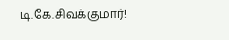டி.கே.சிவக்குமார்!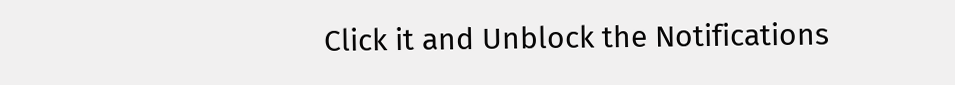Click it and Unblock the Notifications